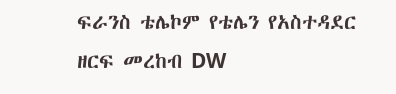ፍራንስ ቴሌኮም የቴሌን የአስተዳደር ዘርፍ መረከብ DW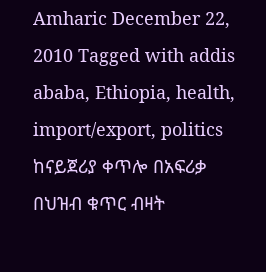Amharic December 22, 2010 Tagged with addis ababa, Ethiopia, health, import/export, politics ከናይጀሪያ ቀጥሎ በአፍሪቃ በህዝብ ቁጥር ብዛት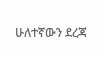ሁለተኛውን ደረጃ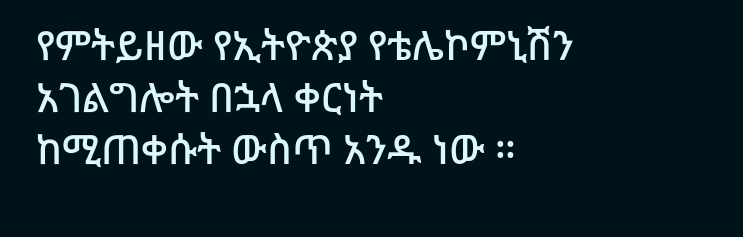የምትይዘው የኢትዮጵያ የቴሌኮምኒሽን አገልግሎት በኋላ ቀርነት ከሚጠቀሱት ውስጥ አንዱ ነው ።